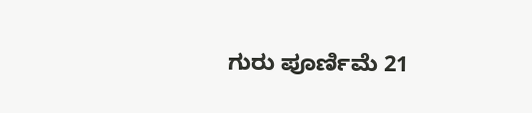ಗುರು ಪೂರ್ಣಿಮೆ 21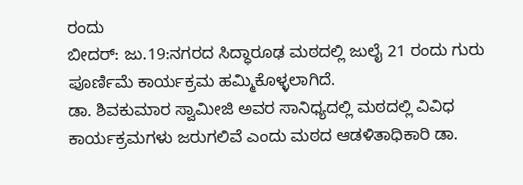ರಂದು
ಬೀದರ್: ಜು.19:ನಗರದ ಸಿದ್ಧಾರೂಢ ಮಠದಲ್ಲಿ ಜುಲೈ 21 ರಂದು ಗುರು ಪೂರ್ಣಿಮೆ ಕಾರ್ಯಕ್ರಮ ಹಮ್ಮಿಕೊಳ್ಳಲಾಗಿದೆ.
ಡಾ. ಶಿವಕುಮಾರ ಸ್ವಾಮೀಜಿ ಅವರ ಸಾನಿಧ್ಯದಲ್ಲಿ ಮಠದಲ್ಲಿ ವಿವಿಧ ಕಾರ್ಯಕ್ರಮಗಳು ಜರುಗಲಿವೆ ಎಂದು ಮಠದ ಆಡಳಿತಾಧಿಕಾರಿ ಡಾ.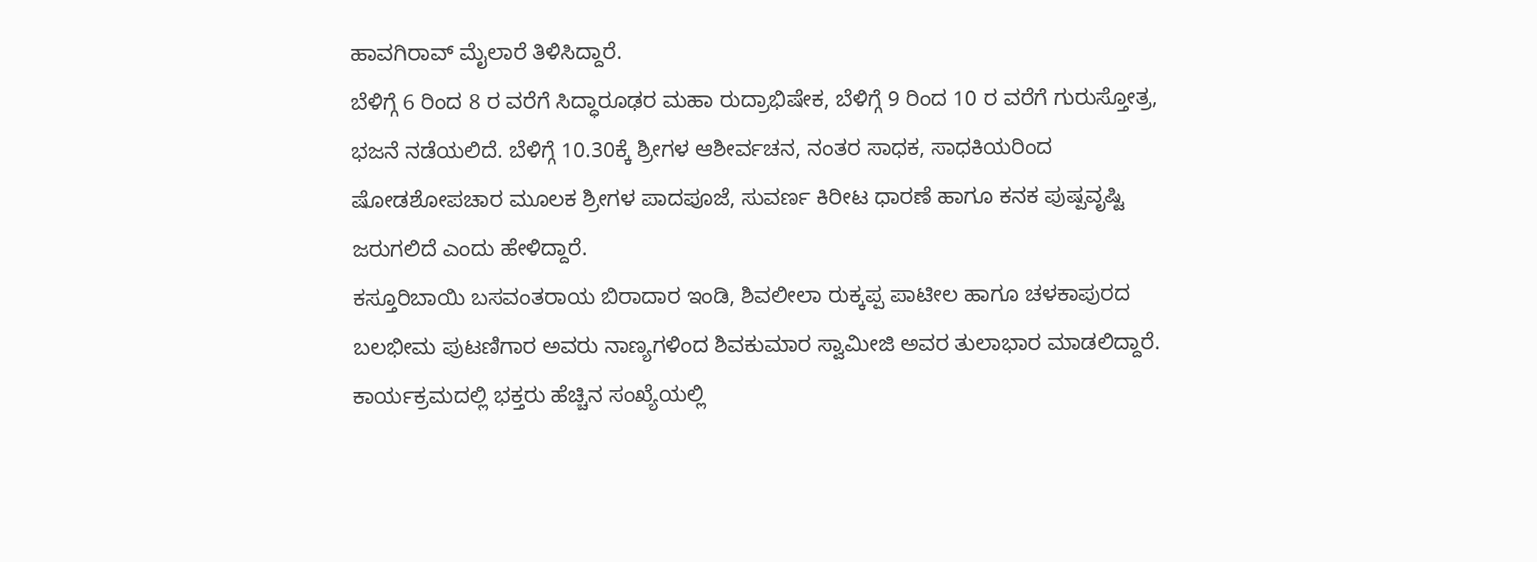ಹಾವಗಿರಾವ್ ಮೈಲಾರೆ ತಿಳಿಸಿದ್ದಾರೆ.
ಬೆಳಿಗ್ಗೆ 6 ರಿಂದ 8 ರ ವರೆಗೆ ಸಿದ್ಧಾರೂಢರ ಮಹಾ ರುದ್ರಾಭಿಷೇಕ, ಬೆಳಿಗ್ಗೆ 9 ರಿಂದ 10 ರ ವರೆಗೆ ಗುರುಸ್ತೋತ್ರ, ಭಜನೆ ನಡೆಯಲಿದೆ. ಬೆಳಿಗ್ಗೆ 10.30ಕ್ಕೆ ಶ್ರೀಗಳ ಆಶೀರ್ವಚನ, ನಂತರ ಸಾಧಕ, ಸಾಧಕಿಯರಿಂದ ಷೋಡಶೋಪಚಾರ ಮೂಲಕ ಶ್ರೀಗಳ ಪಾದಪೂಜೆ, ಸುವರ್ಣ ಕಿರೀಟ ಧಾರಣೆ ಹಾಗೂ ಕನಕ ಪುಷ್ಪವೃಷ್ಟಿ ಜರುಗಲಿದೆ ಎಂದು ಹೇಳಿದ್ದಾರೆ.
ಕಸ್ತೂರಿಬಾಯಿ ಬಸವಂತರಾಯ ಬಿರಾದಾರ ಇಂಡಿ, ಶಿವಲೀಲಾ ರುಕ್ಕಪ್ಪ ಪಾಟೀಲ ಹಾಗೂ ಚಳಕಾಪುರದ ಬಲಭೀಮ ಪುಟಣಿಗಾರ ಅವರು ನಾಣ್ಯಗಳಿಂದ ಶಿವಕುಮಾರ ಸ್ವಾಮೀಜಿ ಅವರ ತುಲಾಭಾರ ಮಾಡಲಿದ್ದಾರೆ. ಕಾರ್ಯಕ್ರಮದಲ್ಲಿ ಭಕ್ತರು ಹೆಚ್ಚಿನ ಸಂಖ್ಯೆಯಲ್ಲಿ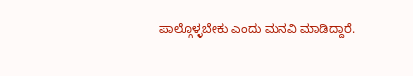ಪಾಲ್ಗೊಳ್ಳಬೇಕು ಎಂದು ಮನವಿ ಮಾಡಿದ್ದಾರೆ.